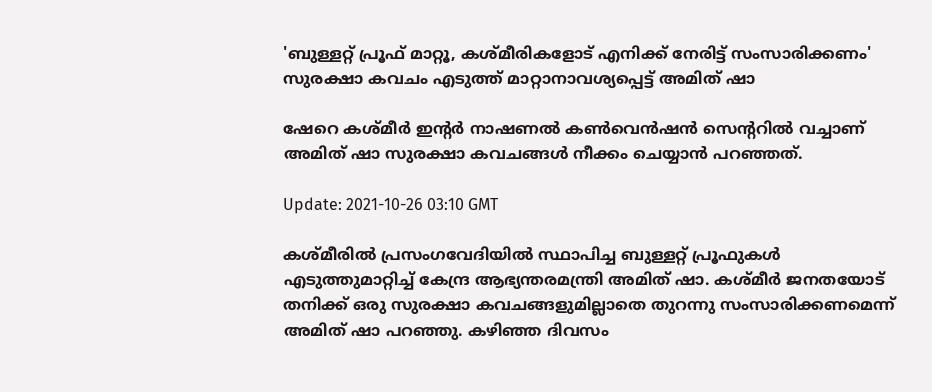'ബുള്ളറ്റ് പ്രൂഫ് മാറ്റൂ, കശ്മീരികളോട് എനിക്ക് നേരിട്ട് സംസാരിക്കണം' സുരക്ഷാ കവചം എടുത്ത് മാറ്റാനാവശ്യപ്പെട്ട് അമിത് ഷാ

ഷേറെ കശ്മീർ ഇന്‍റര്‍ നാഷണല്‍ കൺവെൻഷൻ സെന്‍ററില്‍ വച്ചാണ് അമിത് ഷാ സുരക്ഷാ കവചങ്ങൾ നീക്കം ചെയ്യാൻ പറഞ്ഞത്.

Update: 2021-10-26 03:10 GMT

കശ്മീരിൽ പ്രസംഗവേദിയിൽ സ്ഥാപിച്ച ബുള്ളറ്റ് പ്രൂഫുകൾ എടുത്തുമാറ്റിച്ച് കേന്ദ്ര ആഭ്യന്തരമന്ത്രി അമിത് ഷാ. കശ്മീർ ജനതയോട് തനിക്ക് ഒരു സുരക്ഷാ കവചങ്ങളുമില്ലാതെ തുറന്നു സംസാരിക്കണമെന്ന് അമിത് ഷാ പറഞ്ഞു. കഴിഞ്ഞ ദിവസം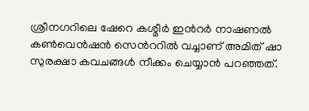ശ്രീനഗറിലെ ഷേറെ കശ്മീർ ഇന്‍റര്‍ നാഷണല്‍ കൺവെൻഷൻ സെന്‍ററില്‍ വച്ചാണ് അമിത് ഷാ സുരക്ഷാ കവചങ്ങൾ നീക്കം ചെയ്യാൻ പറഞ്ഞത്.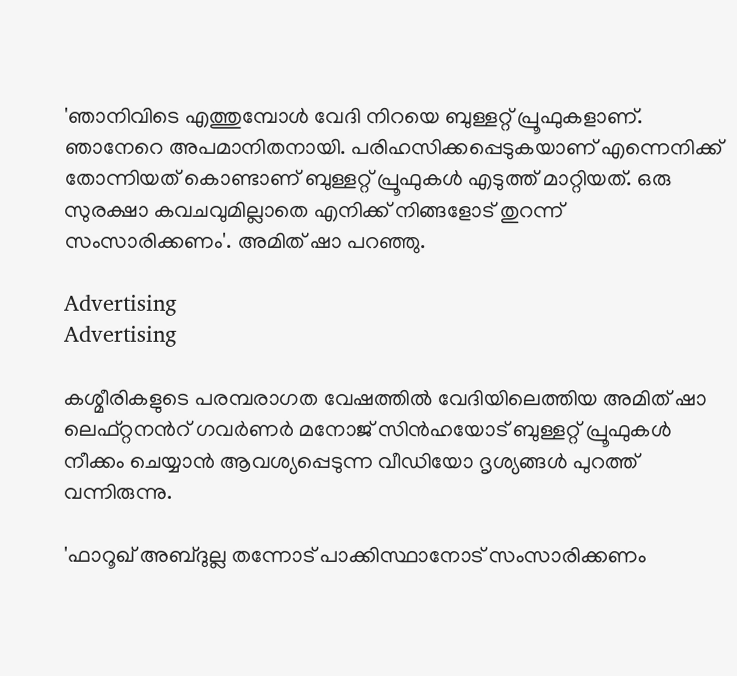'ഞാനിവിടെ എത്തുമ്പോൾ വേദി നിറയെ ബുള്ളറ്റ് പ്രൂഫുകളാണ്. ഞാനേറെ അപമാനിതനായി. പരിഹസിക്കപ്പെടുകയാണ് എന്നെനിക്ക് തോന്നിയത് കൊണ്ടാണ് ബുള്ളറ്റ് പ്രൂഫുകൾ എടുത്ത് മാറ്റിയത്. ഒരു സുരക്ഷാ കവചവുമില്ലാതെ എനിക്ക് നിങ്ങളോട് തുറന്ന് സംസാരിക്കണം'. അമിത് ഷാ പറഞ്ഞു.

Advertising
Advertising

കശ്മീരികളുടെ പരമ്പരാഗത വേഷത്തിൽ വേദിയിലെത്തിയ അമിത് ഷാ ലെഫ്റ്റനന്‍റ് ഗവർണർ മനോജ് സിൻഹയോട് ബുള്ളറ്റ് പ്രൂഫുകൾ നീക്കം ചെയ്യാൻ ആവശ്യപ്പെടുന്ന വീഡിയോ ദൃശ്യങ്ങൾ പുറത്ത് വന്നിരുന്നു.

'ഫാറൂഖ് അബ്ദുല്ല തന്നോട് പാക്കിസ്ഥാനോട് സംസാരിക്കണം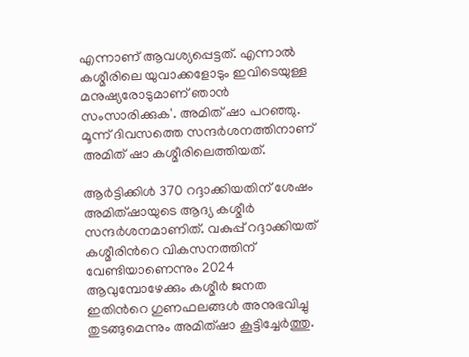എന്നാണ് ആവശ്യപ്പെട്ടത്. എന്നാൽ കശ്മീരിലെ യുവാക്കളോടും ഇവിടെയുള്ള മനുഷ്യരോടുമാണ് ഞാൻ സംസാരിക്കുക'. അമിത് ഷാ പറഞ്ഞു. മൂന്ന് ദിവസത്തെ സന്ദർശനത്തിനാണ് അമിത് ഷാ കശ്മീരിലെത്തിയത്.

ആർട്ടിക്കിൾ 370 റദ്ദാക്കിയതിന് ശേഷം അമിത്ഷായുടെ ആദ്യ കശ്മീർ സന്ദർശനമാണിത്. വകുപ്പ് റദ്ദാക്കിയത് കശ്മീരിന്‍റെ വികസനത്തിന് വേണ്ടിയാണെന്നും 2024 ആവുമ്പോഴേക്കും കശ്മീർ ജനത ഇതിന്‍റെ ഗുണഫലങ്ങൾ അനുഭവിച്ചു തുടങ്ങുമെന്നും അമിത്ഷാ കൂട്ടിച്ചേർത്തു.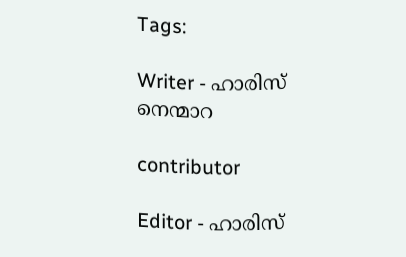Tags:

Writer - ഹാരിസ് നെന്മാറ

contributor

Editor - ഹാരിസ്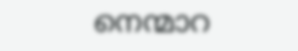നെന്മാറ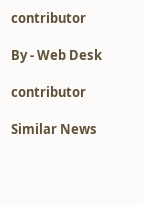contributor

By - Web Desk

contributor

Similar News